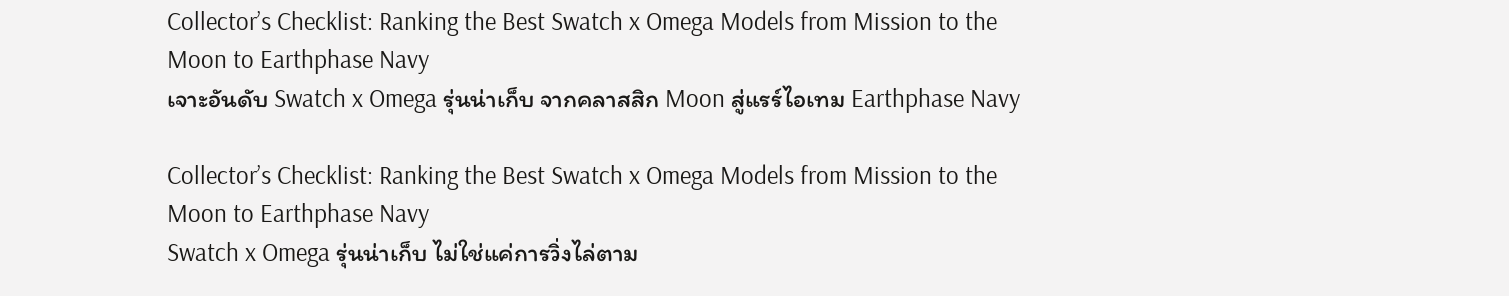Collector’s Checklist: Ranking the Best Swatch x Omega Models from Mission to the Moon to Earthphase Navy
เจาะอันดับ Swatch x Omega รุ่นน่าเก็บ จากคลาสสิก Moon สู่แรร์ไอเทม Earthphase Navy

Collector’s Checklist: Ranking the Best Swatch x Omega Models from Mission to the Moon to Earthphase Navy
Swatch x Omega รุ่นน่าเก็บ ไม่ใช่แค่การวิ่งไล่ตาม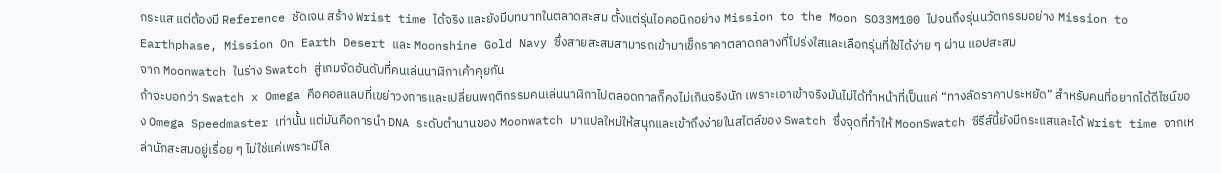กระแส แต่ต้องมี Reference ชัดเจน สร้าง Wrist time ได้จริง และยังมีบทบาทในตลาดสะสม ตั้งแต่รุ่นไอคอนิกอย่าง Mission to the Moon SO33M100 ไปจนถึงรุ่นนวัตกรรมอย่าง Mission to Earthphase, Mission On Earth Desert และ Moonshine Gold Navy ซึ่งสายสะสมสามารถเข้ามาเช็กราคาตลาดกลางที่โปร่งใสและเลือกรุ่นที่ใช่ได้ง่าย ๆ ผ่าน แอปสะสม
จาก Moonwatch ในร่าง Swatch สู่เกมจัดอันดับที่คนเล่นนาฬิกาเค้าคุยกัน
ถ้าจะบอกว่า Swatch x Omega คือคอลแลบที่เขย่าวงการและเปลี่ยนพฤติกรรมคนเล่นนาฬิกาไปตลอดกาลก็คงไม่เกินจริงนัก เพราะเอาเข้าจริงมันไม่ได้ทำหน้าที่เป็นแค่ “ทางลัดราคาประหยัด” สำหรับคนที่อยากได้ดีไซน์ของ Omega Speedmaster เท่านั้น แต่มันคือการนำ DNA ระดับตำนานของ Moonwatch มาแปลใหม่ให้สนุกและเข้าถึงง่ายในสไตล์ของ Swatch ซึ่งจุดที่ทำให้ MoonSwatch ซีรีส์นี้ยังมีกระแสและได้ Wrist time จากเหล่านักสะสมอยู่เรื่อย ๆ ไม่ใช่แค่เพราะมีโล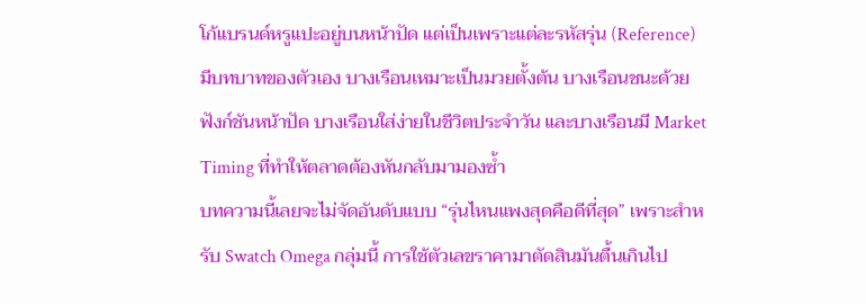โก้แบรนด์หรูแปะอยู่บนหน้าปัด แต่เป็นเพราะแต่ละรหัสรุ่น (Reference) มีบทบาทของตัวเอง บางเรือนเหมาะเป็นมวยตั้งต้น บางเรือนชนะด้วยฟังก์ชันหน้าปัด บางเรือนใส่ง่ายในชีวิตประจำวัน และบางเรือนมี Market Timing ที่ทำให้ตลาดต้องหันกลับมามองซ้ำ
บทความนี้เลยจะไม่จัดอันดับแบบ “รุ่นไหนแพงสุดคือดีที่สุด” เพราะสำหรับ Swatch Omega กลุ่มนี้ การใช้ตัวเลขราคามาตัดสินมันตื้นเกินไป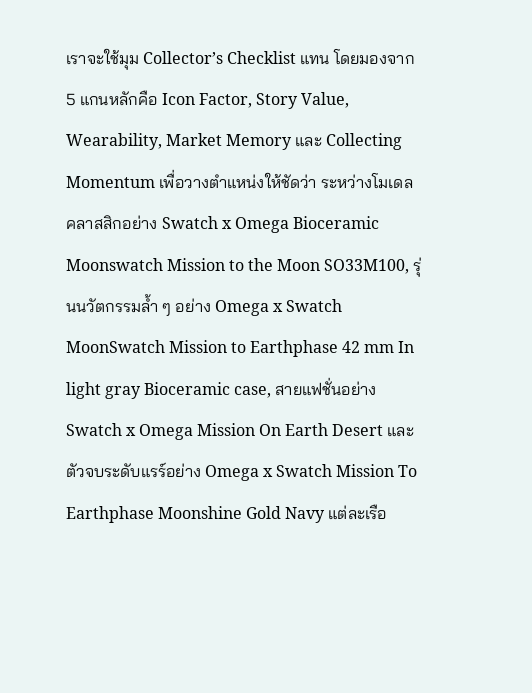เราจะใช้มุม Collector’s Checklist แทน โดยมองจาก 5 แกนหลักคือ Icon Factor, Story Value, Wearability, Market Memory และ Collecting Momentum เพื่อวางตำแหน่งให้ชัดว่า ระหว่างโมเดลคลาสสิกอย่าง Swatch x Omega Bioceramic Moonswatch Mission to the Moon SO33M100, รุ่นนวัตกรรมล้ำ ๆ อย่าง Omega x Swatch MoonSwatch Mission to Earthphase 42 mm In light gray Bioceramic case, สายแฟชั่นอย่าง Swatch x Omega Mission On Earth Desert และตัวจบระดับแรร์อย่าง Omega x Swatch Mission To Earthphase Moonshine Gold Navy แต่ละเรือ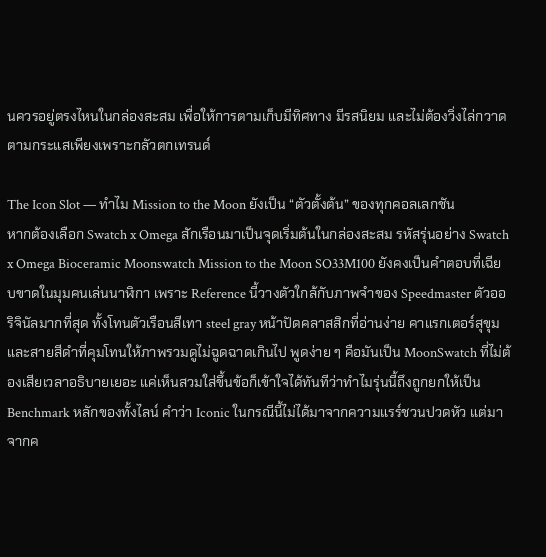นควรอยู่ตรงไหนในกล่องสะสม เพื่อให้การตามเก็บมีทิศทาง มีรสนิยม และไม่ต้องวิ่งไล่กวาดตามกระแสเพียงเพราะกลัวตกเทรนด์

The Icon Slot — ทำไม Mission to the Moon ยังเป็น “ตัวตั้งต้น” ของทุกคอลเลกชัน
หากต้องเลือก Swatch x Omega สักเรือนมาเป็นจุดเริ่มต้นในกล่องสะสม รหัสรุ่นอย่าง Swatch x Omega Bioceramic Moonswatch Mission to the Moon SO33M100 ยังคงเป็นคำตอบที่เฉียบขาดในมุมคนเล่นนาฬิกา เพราะ Reference นี้วางตัวใกล้กับภาพจำของ Speedmaster ตัวออริจินัลมากที่สุด ทั้งโทนตัวเรือนสีเทา steel gray หน้าปัดคลาสสิกที่อ่านง่าย คาแรกเตอร์สุขุม และสายสีดำที่คุมโทนให้ภาพรวมดูไม่ฉูดฉาดเกินไป พูดง่าย ๆ คือมันเป็น MoonSwatch ที่ไม่ต้องเสียเวลาอธิบายเยอะ แค่เห็นสวมใส่ขึ้นข้อก็เข้าใจได้ทันทีว่าทำไมรุ่นนี้ถึงถูกยกให้เป็น Benchmark หลักของทั้งไลน์ คำว่า Iconic ในกรณีนี้ไม่ได้มาจากความแรร์ชวนปวดหัว แต่มาจากค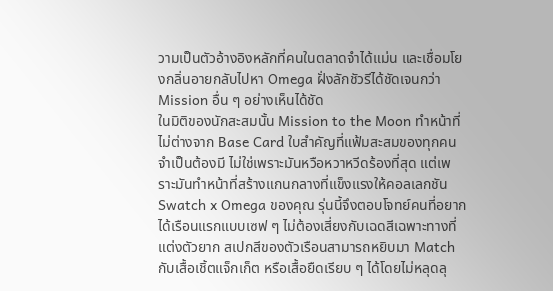วามเป็นตัวอ้างอิงหลักที่คนในตลาดจำได้แม่น และเชื่อมโยงกลิ่นอายกลับไปหา Omega ฝั่งลักชัวรีได้ชัดเจนกว่า Mission อื่น ๆ อย่างเห็นได้ชัด
ในมิติของนักสะสมนั้น Mission to the Moon ทำหน้าที่ไม่ต่างจาก Base Card ใบสำคัญที่แฟ้มสะสมของทุกคนจำเป็นต้องมี ไม่ใช่เพราะมันหวือหวาหวีดร้องที่สุด แต่เพราะมันทำหน้าที่สร้างแกนกลางที่แข็งแรงให้คอลเลกชัน Swatch x Omega ของคุณ รุ่นนี้จึงตอบโจทย์คนที่อยากได้เรือนแรกแบบเซฟ ๆ ไม่ต้องเสี่ยงกับเฉดสีเฉพาะทางที่แต่งตัวยาก สเปกสีของตัวเรือนสามารถหยิบมา Match กับเสื้อเชิ้ตแจ็กเก็ต หรือเสื้อยืดเรียบ ๆ ได้โดยไม่หลุดลุ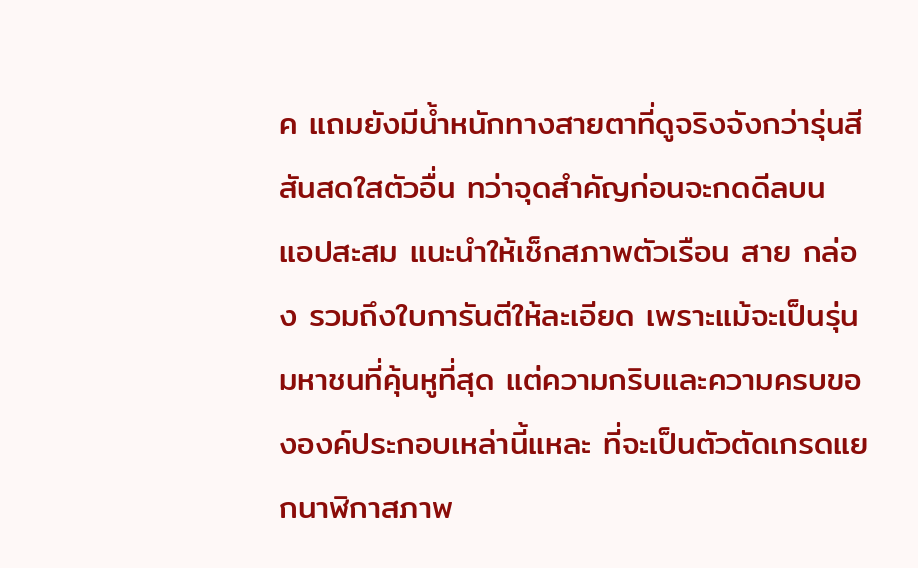ค แถมยังมีน้ำหนักทางสายตาที่ดูจริงจังกว่ารุ่นสีสันสดใสตัวอื่น ทว่าจุดสำคัญก่อนจะกดดีลบน แอปสะสม แนะนำให้เช็กสภาพตัวเรือน สาย กล่อง รวมถึงใบการันตีให้ละเอียด เพราะแม้จะเป็นรุ่นมหาชนที่คุ้นหูที่สุด แต่ความกริบและความครบขององค์ประกอบเหล่านี้แหละ ที่จะเป็นตัวตัดเกรดแยกนาฬิกาสภาพ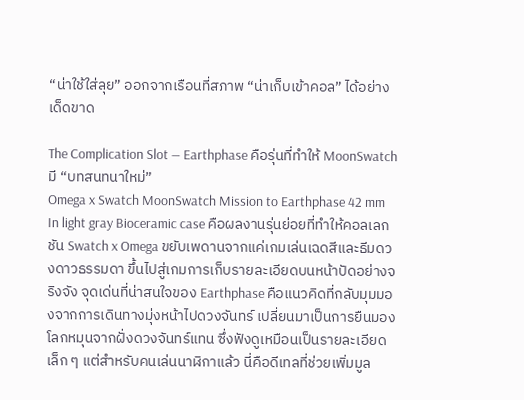“น่าใช้ใส่ลุย” ออกจากเรือนที่สภาพ “น่าเก็บเข้าคอล” ได้อย่างเด็ดขาด

The Complication Slot — Earthphase คือรุ่นที่ทำให้ MoonSwatch มี “บทสนทนาใหม่”
Omega x Swatch MoonSwatch Mission to Earthphase 42 mm In light gray Bioceramic case คือผลงานรุ่นย่อยที่ทำให้คอลเลกชัน Swatch x Omega ขยับเพดานจากแค่เกมเล่นเฉดสีและธีมดวงดาวธรรมดา ขึ้นไปสู่เกมการเก็บรายละเอียดบนหน้าปัดอย่างจริงจัง จุดเด่นที่น่าสนใจของ Earthphase คือแนวคิดที่กลับมุมมองจากการเดินทางมุ่งหน้าไปดวงจันทร์ เปลี่ยนมาเป็นการยืนมองโลกหมุนจากฝั่งดวงจันทร์แทน ซึ่งฟังดูเหมือนเป็นรายละเอียดเล็ก ๆ แต่สำหรับคนเล่นนาฬิกาแล้ว นี่คือดีเทลที่ช่วยเพิ่มมูล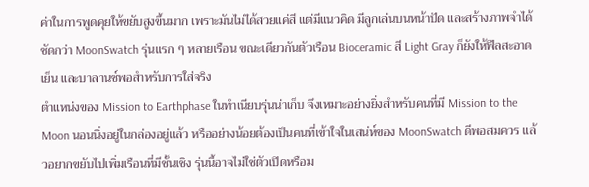ค่าในการพูดคุยให้ขยับสูงขึ้นมาก เพราะมันไม่ได้สวยแค่สี แต่มีแนวคิด มีลูกเล่นบนหน้าปัด และสร้างภาพจำได้ชัดกว่า MoonSwatch รุ่นแรก ๆ หลายเรือน ขณะเดียวกันตัวเรือน Bioceramic สี Light Gray ก็ยังให้ฟีลสะอาด เย็น และบาลานซ์พอสำหรับการใส่จริง
ตำแหน่งของ Mission to Earthphase ในทำเนียบรุ่นน่าเก็บ จึงเหมาะอย่างยิ่งสำหรับคนที่มี Mission to the Moon นอนนิ่งอยู่ในกล่องอยู่แล้ว หรืออย่างน้อยต้องเป็นคนที่เข้าใจในเสน่ห์ของ MoonSwatch ดีพอสมควร แล้วอยากขยับไปเพิ่มเรือนที่มีชั้นเชิง รุ่นนี้อาจไม่ใช่ตัวเปิดหรือม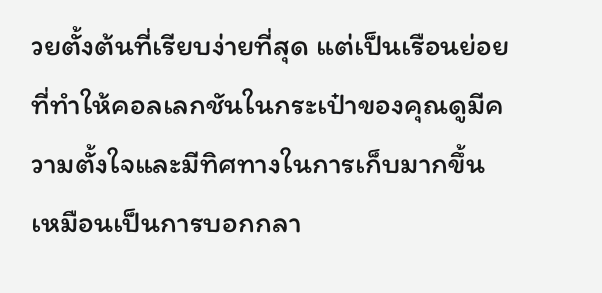วยตั้งต้นที่เรียบง่ายที่สุด แต่เป็นเรือนย่อยที่ทำให้คอลเลกชันในกระเป๋าของคุณดูมีความตั้งใจและมีทิศทางในการเก็บมากขึ้น เหมือนเป็นการบอกกลา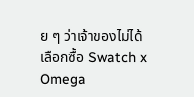ย ๆ ว่าเจ้าของไม่ได้เลือกซื้อ Swatch x Omega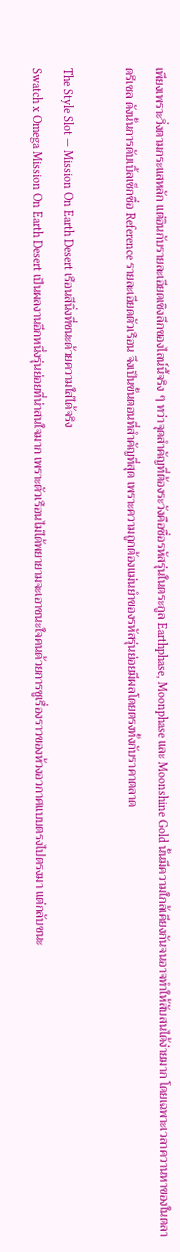เพียงเพราะวิ่งตามกระแสหลัก แต่อินกับรายละเอียดเชิงลึกของไลน์นี้จริง ๆ ทว่าจุดสำคัญที่ต้องระวังคือชื่อรหัสรุ่นในตระกูล Earthphase, Moonphase และ Moonshine Gold นั้นมีความใกล้เคียงกันจนอาจทำให้สับสนได้ง่ายมาก โดยเฉพาะเวลาควานหาของในตลาดรีเซล ดังนั้นการดับเบิ้ลเช็กชื่อ Reference รายละเอียดตัวเรือน จึงเป็นขั้นตอนที่สำคัญที่สุด เพราะความถูกต้องแม่นยำของรหัสรุ่นย่อยมีผลโดยตรงทั้งกับราคาตลาด

The Style Slot — Mission On Earth Desert เรือนสีนิ่งที่ชนะด้วยความใส่ได้จริง
Swatch x Omega Mission On Earth Desert เป็นผลงานอีกหนึ่งรุ่นย่อยที่น่าสนใจมาก เพราะตัวเรือนไม่ได้พยายามจะเอาชนะใจคนด้วยการชูเรื่องราวของห้วงอวกาศแบบตรงไปตรงมา แต่กลับชนะ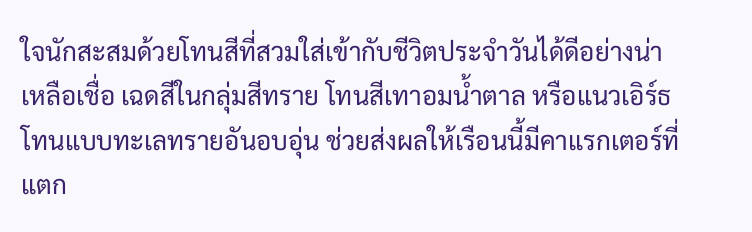ใจนักสะสมด้วยโทนสีที่สวมใส่เข้ากับชีวิตประจำวันได้ดีอย่างน่าเหลือเชื่อ เฉดสีในกลุ่มสีทราย โทนสีเทาอมน้ำตาล หรือแนวเอิร์ธโทนแบบทะเลทรายอันอบอุ่น ช่วยส่งผลให้เรือนนี้มีคาแรกเตอร์ที่แตก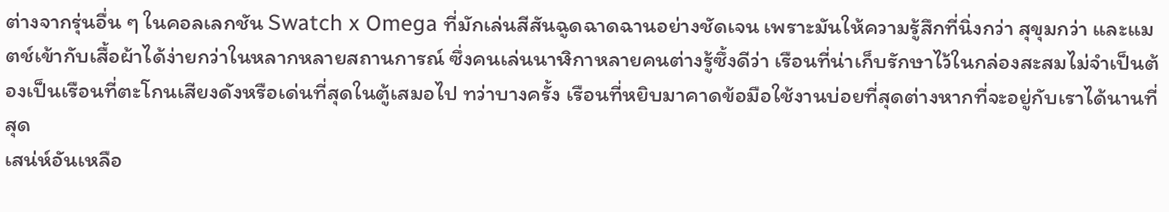ต่างจากรุ่นอื่น ๆ ในคอลเลกชัน Swatch x Omega ที่มักเล่นสีสันฉูดฉาดฉานอย่างชัดเจน เพราะมันให้ความรู้สึกที่นิ่งกว่า สุขุมกว่า และแมตช์เข้ากับเสื้อผ้าได้ง่ายกว่าในหลากหลายสถานการณ์ ซึ่งคนเล่นนาฬิกาหลายคนต่างรู้ซึ้งดีว่า เรือนที่น่าเก็บรักษาไว้ในกล่องสะสมไม่จำเป็นต้องเป็นเรือนที่ตะโกนเสียงดังหรือเด่นที่สุดในตู้เสมอไป ทว่าบางครั้ง เรือนที่หยิบมาคาดข้อมือใช้งานบ่อยที่สุดต่างหากที่จะอยู่กับเราได้นานที่สุด
เสน่ห์อันเหลือ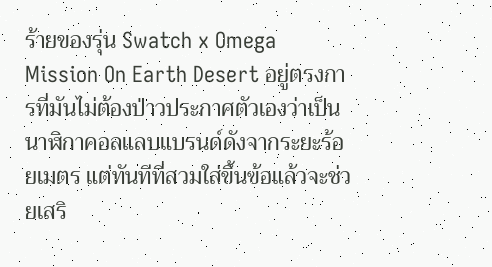ร้ายของรุ่น Swatch x Omega Mission On Earth Desert อยู่ตรงการที่มันไม่ต้องป่าวประกาศตัวเองว่าเป็นนาฬิกาคอลแลบแบรนด์ดังจากระยะร้อยเมตร แต่ทันทีที่สวมใส่ขึ้นข้อแล้วจะช่วยเสริ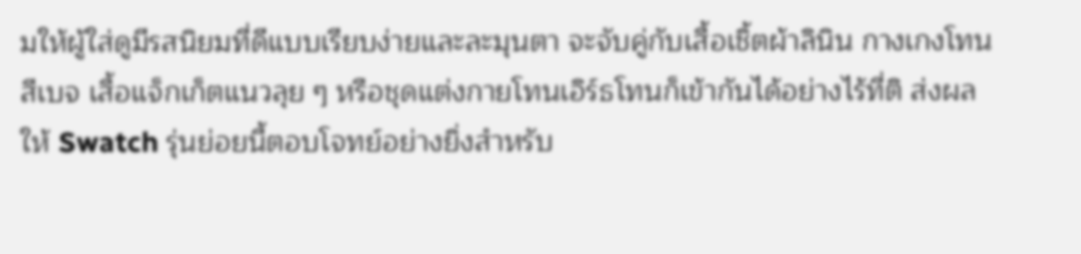มให้ผู้ใส่ดูมีรสนิยมที่ดีแบบเรียบง่ายและละมุนตา จะจับคู่กับเสื้อเชิ้ตผ้าลินิน กางเกงโทนสีเบจ เสื้อแจ็กเก็ตแนวลุย ๆ หรือชุดแต่งกายโทนเอิร์ธโทนก็เข้ากันได้อย่างไร้ที่ติ ส่งผลให้ Swatch รุ่นย่อยนี้ตอบโจทย์อย่างยิ่งสำหรับ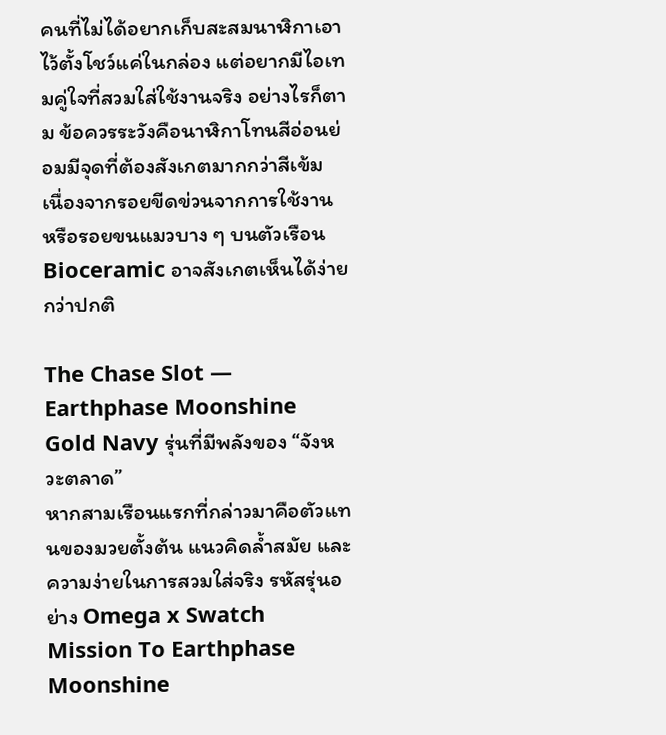คนที่ไม่ได้อยากเก็บสะสมนาฬิกาเอาไว้ตั้งโชว์แค่ในกล่อง แต่อยากมีไอเทมคู่ใจที่สวมใส่ใช้งานจริง อย่างไรก็ตาม ข้อควรระวังคือนาฬิกาโทนสีอ่อนย่อมมีจุดที่ต้องสังเกตมากกว่าสีเข้ม เนื่องจากรอยขีดข่วนจากการใช้งาน หรือรอยขนแมวบาง ๆ บนตัวเรือน Bioceramic อาจสังเกตเห็นได้ง่ายกว่าปกติ

The Chase Slot — Earthphase Moonshine Gold Navy รุ่นที่มีพลังของ “จังหวะตลาด”
หากสามเรือนแรกที่กล่าวมาคือตัวแทนของมวยตั้งต้น แนวคิดล้ำสมัย และความง่ายในการสวมใส่จริง รหัสรุ่นอย่าง Omega x Swatch Mission To Earthphase Moonshine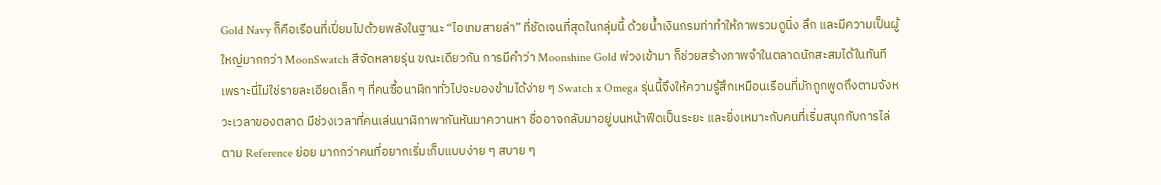Gold Navy ก็คือเรือนที่เปี่ยมไปด้วยพลังในฐานะ “ไอเทมสายล่า” ที่ชัดเจนที่สุดในกลุ่มนี้ ด้วยน้ำเงินกรมท่าทำให้ภาพรวมดูนิ่ง ลึก และมีความเป็นผู้ใหญ่มากกว่า MoonSwatch สีจัดหลายรุ่น ขณะเดียวกัน การมีคำว่า Moonshine Gold พ่วงเข้ามา ก็ช่วยสร้างภาพจำในตลาดนักสะสมได้ในทันที เพราะนี่ไม่ใช่รายละเอียดเล็ก ๆ ที่คนซื้อนาฬิกาทั่วไปจะมองข้ามได้ง่าย ๆ Swatch x Omega รุ่นนี้จึงให้ความรู้สึกเหมือนเรือนที่มักถูกพูดถึงตามจังหวะเวลาของตลาด มีช่วงเวลาที่คนเล่นนาฬิกาพากันหันมาควานหา ชื่ออาจกลับมาอยู่บนหน้าฟีดเป็นระยะ และยิ่งเหมาะกับคนที่เริ่มสนุกกับการไล่ตาม Reference ย่อย มากกว่าคนที่อยากเริ่มเก็บแบบง่าย ๆ สบาย ๆ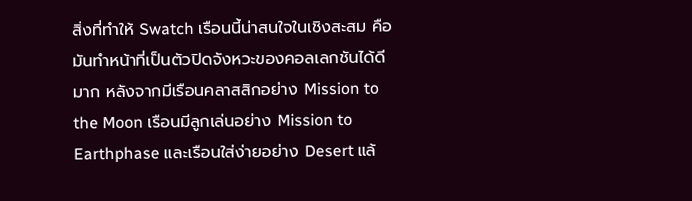สิ่งที่ทำให้ Swatch เรือนนี้น่าสนใจในเชิงสะสม คือมันทำหน้าที่เป็นตัวปิดจังหวะของคอลเลกชันได้ดีมาก หลังจากมีเรือนคลาสสิกอย่าง Mission to the Moon เรือนมีลูกเล่นอย่าง Mission to Earthphase และเรือนใส่ง่ายอย่าง Desert แล้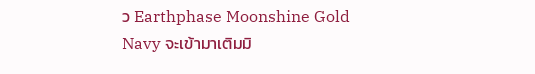ว Earthphase Moonshine Gold Navy จะเข้ามาเติมมิ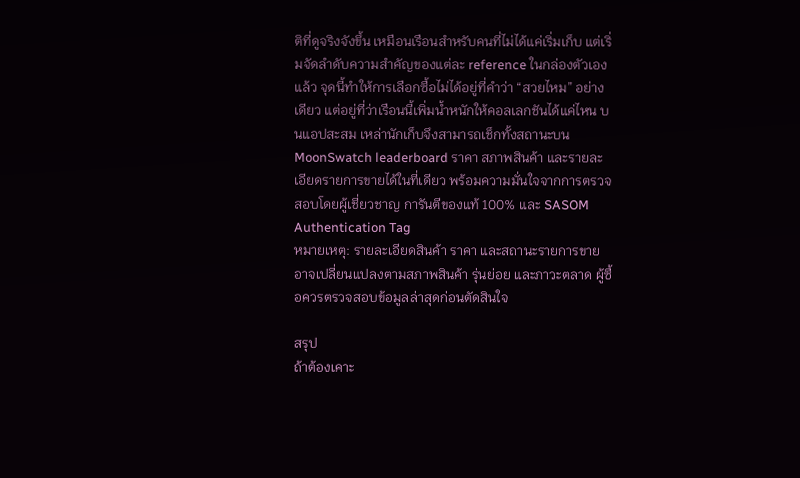ติที่ดูจริงจังขึ้น เหมือนเรือนสำหรับคนที่ไม่ได้แค่เริ่มเก็บ แต่เริ่มจัดลำดับความสำคัญของแต่ละ reference ในกล่องตัวเองแล้ว จุดนี้ทำให้การเลือกซื้อไม่ได้อยู่ที่คำว่า “สวยไหม” อย่างเดียว แต่อยู่ที่ว่าเรือนนี้เพิ่มน้ำหนักให้คอลเลกชันได้แค่ไหน บนแอปสะสม เหล่านักเก็บจึงสามารถเช็กทั้งสถานะบน MoonSwatch leaderboard ราคา สภาพสินค้า และรายละเอียดรายการขายได้ในที่เดียว พร้อมความมั่นใจจากการตรวจสอบโดยผู้เชี่ยวชาญ การันตีของแท้ 100% และ SASOM Authentication Tag
หมายเหตุ: รายละเอียดสินค้า ราคา และสถานะรายการขายอาจเปลี่ยนแปลงตามสภาพสินค้า รุ่นย่อย และภาวะตลาด ผู้ซื้อควรตรวจสอบข้อมูลล่าสุดก่อนตัดสินใจ

สรุป
ถ้าต้องเคาะ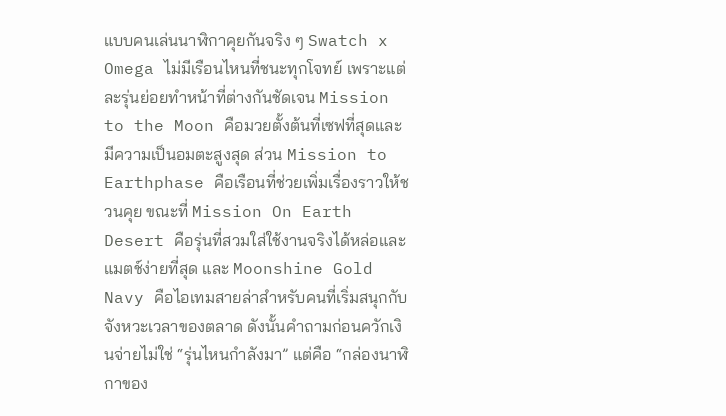แบบคนเล่นนาฬิกาคุยกันจริง ๆ Swatch x Omega ไม่มีเรือนไหนที่ชนะทุกโจทย์ เพราะแต่ละรุ่นย่อยทำหน้าที่ต่างกันชัดเจน Mission to the Moon คือมวยตั้งต้นที่เซฟที่สุดและมีความเป็นอมตะสูงสุด ส่วน Mission to Earthphase คือเรือนที่ช่วยเพิ่มเรื่องราวให้ชวนคุย ขณะที่ Mission On Earth Desert คือรุ่นที่สวมใส่ใช้งานจริงได้หล่อและแมตช์ง่ายที่สุด และ Moonshine Gold Navy คือไอเทมสายล่าสำหรับคนที่เริ่มสนุกกับจังหวะเวลาของตลาด ดังนั้นคำถามก่อนควักเงินจ่ายไม่ใช่ “รุ่นไหนกำลังมา” แต่คือ “กล่องนาฬิกาของ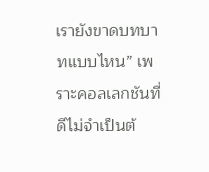เรายังขาดบทบาทแบบไหน” เพราะคอลเลกชันที่ดีไม่จำเป็นต้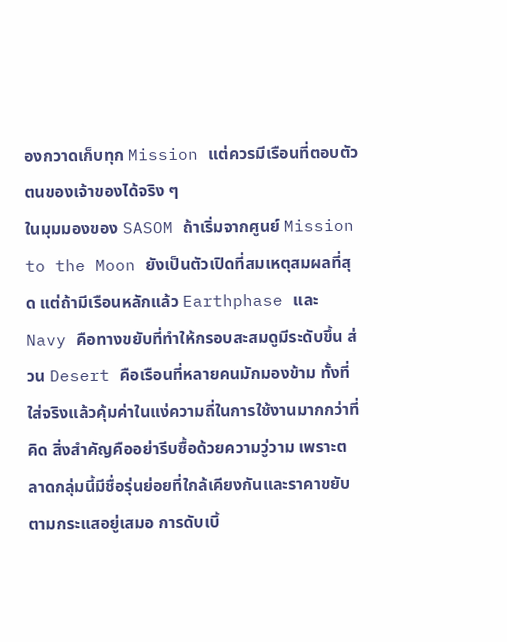องกวาดเก็บทุก Mission แต่ควรมีเรือนที่ตอบตัวตนของเจ้าของได้จริง ๆ
ในมุมมองของ SASOM ถ้าเริ่มจากศูนย์ Mission to the Moon ยังเป็นตัวเปิดที่สมเหตุสมผลที่สุด แต่ถ้ามีเรือนหลักแล้ว Earthphase และ Navy คือทางขยับที่ทำให้กรอบสะสมดูมีระดับขึ้น ส่วน Desert คือเรือนที่หลายคนมักมองข้าม ทั้งที่ใส่จริงแล้วคุ้มค่าในแง่ความถี่ในการใช้งานมากกว่าที่คิด สิ่งสำคัญคืออย่ารีบซื้อด้วยความวู่วาม เพราะตลาดกลุ่มนี้มีชื่อรุ่นย่อยที่ใกล้เคียงกันและราคาขยับตามกระแสอยู่เสมอ การดับเบิ้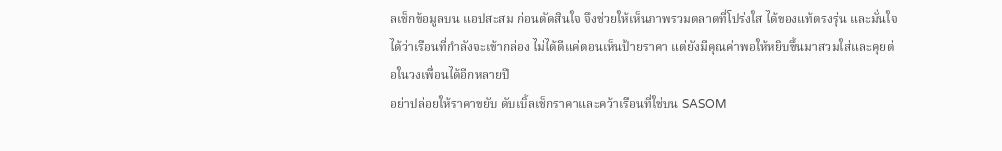ลเช็กข้อมูลบน แอปสะสม ก่อนตัดสินใจ จึงช่วยให้เห็นภาพรวมตลาดที่โปร่งใส ได้ของแท้ตรงรุ่น และมั่นใจได้ว่าเรือนที่กำลังจะเข้ากล่อง ไม่ได้ดีแค่ตอนเห็นป้ายราคา แต่ยังมีคุณค่าพอให้หยิบขึ้นมาสวมใส่และคุยต่อในวงเพื่อนได้อีกหลายปี
อย่าปล่อยให้ราคาขยับ ดับเบิ้ลเช็กราคาและคว้าเรือนที่ใช่บน SASOM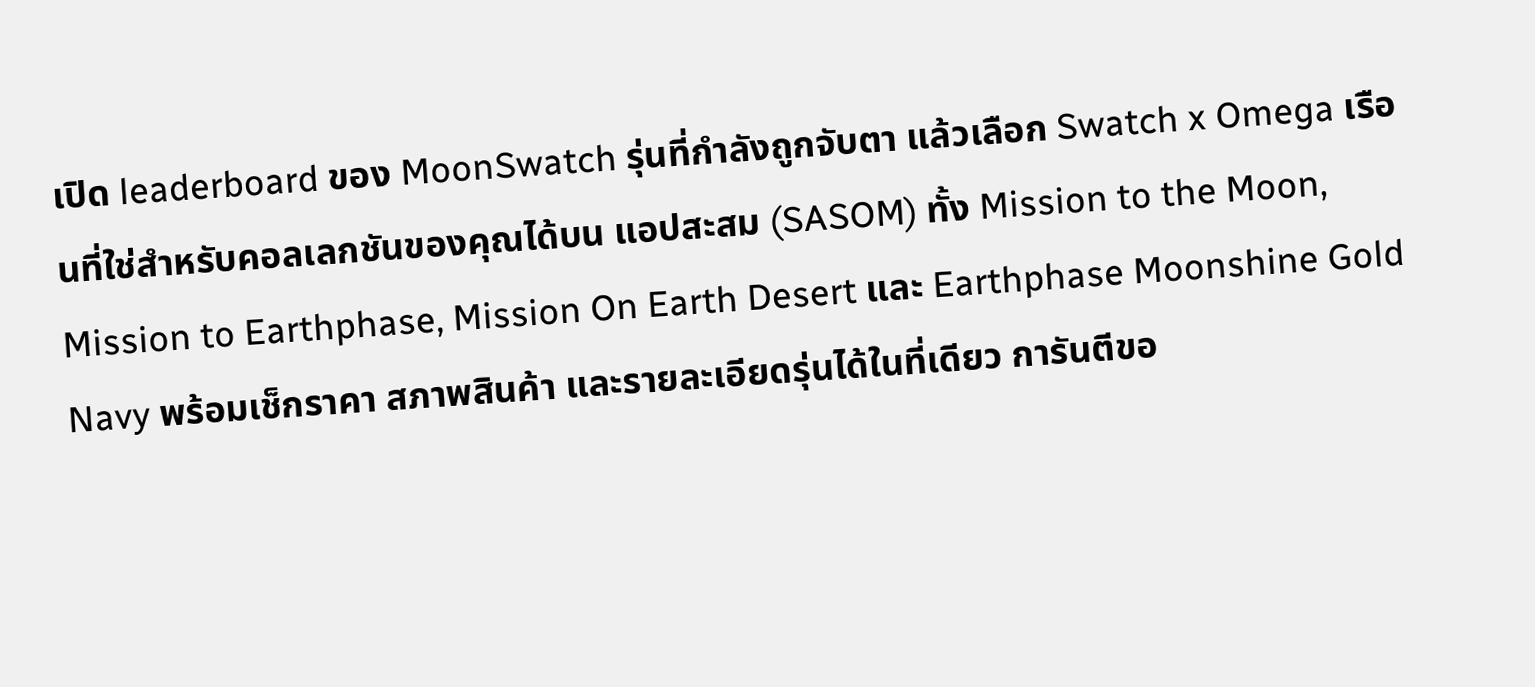เปิด leaderboard ของ MoonSwatch รุ่นที่กำลังถูกจับตา แล้วเลือก Swatch x Omega เรือนที่ใช่สำหรับคอลเลกชันของคุณได้บน แอปสะสม (SASOM) ทั้ง Mission to the Moon, Mission to Earthphase, Mission On Earth Desert และ Earthphase Moonshine Gold Navy พร้อมเช็กราคา สภาพสินค้า และรายละเอียดรุ่นได้ในที่เดียว การันตีขอ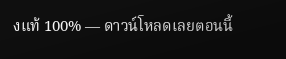งแท้ 100% — ดาวน์โหลดเลยตอนนี้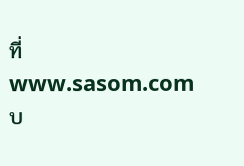ที่ www.sasom.com
บ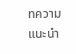ทความแนะนำ